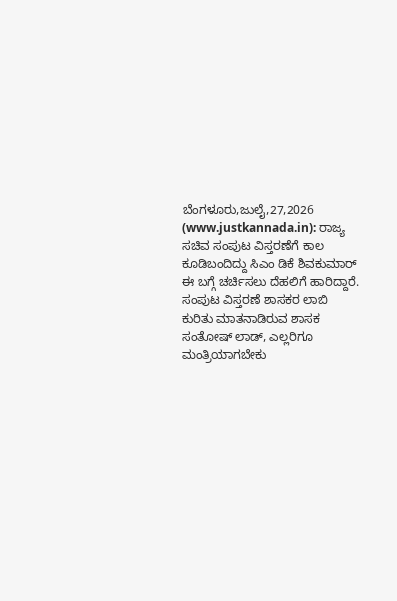ಬೆಂಗಳೂರು,ಜುಲೈ,27,2026 (www.justkannada.in): ರಾಜ್ಯ ಸಚಿವ ಸಂಪುಟ ವಿಸ್ತರಣೆಗೆ ಕಾಲ ಕೂಡಿಬಂದಿದ್ದು ಸಿಎಂ ಡಿಕೆ ಶಿವಕುಮಾರ್ ಈ ಬಗ್ಗೆ ಚರ್ಚಿಸಲು ದೆಹಲಿಗೆ ಹಾರಿದ್ದಾರೆ.
ಸಂಪುಟ ವಿಸ್ತರಣೆ ಶಾಸಕರ ಲಾಬಿ ಕುರಿತು ಮಾತನಾಡಿರುವ ಶಾಸಕ ಸಂತೋಷ್ ಲಾಡ್, ಎಲ್ಲರಿಗೂ ಮಂತ್ರಿಯಾಗಬೇಕು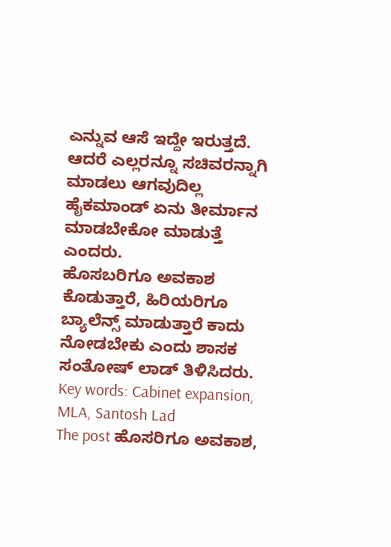ಎನ್ನುವ ಆಸೆ ಇದ್ದೇ ಇರುತ್ತದೆ. ಆದರೆ ಎಲ್ಲರನ್ನೂ ಸಚಿವರನ್ನಾಗಿ ಮಾಡಲು ಆಗವುದಿಲ್ಲ ಹೈಕಮಾಂಡ್ ಏನು ತೀರ್ಮಾನ ಮಾಡಬೇಕೋ ಮಾಡುತ್ತೆ ಎಂದರು.
ಹೊಸಬರಿಗೂ ಅವಕಾಶ ಕೊಡುತ್ತಾರೆ, ಹಿರಿಯರಿಗೂ ಬ್ಯಾಲೆನ್ಸ್ ಮಾಡುತ್ತಾರೆ ಕಾದು ನೋಡಬೇಕು ಎಂದು ಶಾಸಕ ಸಂತೋಷ್ ಲಾಡ್ ತಿಳಿಸಿದರು.
Key words: Cabinet expansion, MLA, Santosh Lad
The post ಹೊಸರಿಗೂ ಅವಕಾಶ,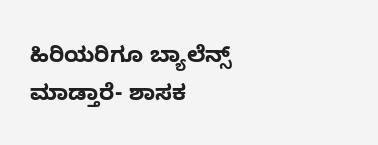ಹಿರಿಯರಿಗೂ ಬ್ಯಾಲೆನ್ಸ್ ಮಾಡ್ತಾರೆ- ಶಾಸಕ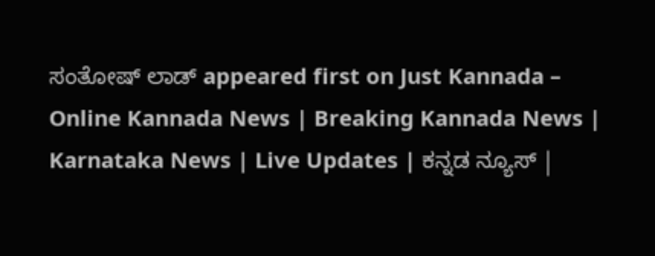ಸಂತೋಷ್ ಲಾಡ್ appeared first on Just Kannada – Online Kannada News | Breaking Kannada News | Karnataka News | Live Updates | ಕನ್ನಡ ನ್ಯೂಸ್ |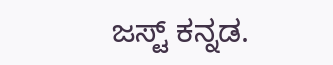ಜಸ್ಟ್ ಕನ್ನಡ.